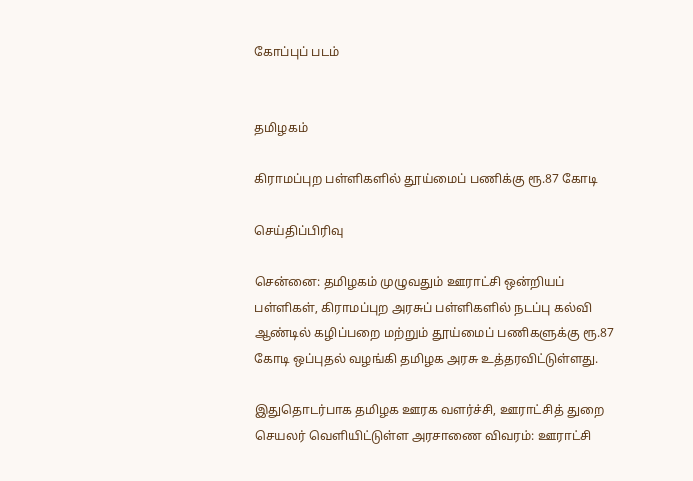கோப்புப் படம்


தமிழகம்

கிராமப்புற பள்ளிகளில் தூய்மைப் பணிக்கு ரூ.87 கோடி

செய்திப்பிரிவு

சென்னை: தமிழகம் முழுவதும் ஊராட்சி ஒன்றியப் பள்ளிகள், கிராமப்புற அரசுப் பள்ளிகளில் நடப்பு கல்வி ஆண்டில் கழிப்பறை மற்றும் தூய்மைப் பணிகளுக்கு ரூ.87 கோடி ஒப்புதல் வழங்கி தமிழக அரசு உத்தரவிட்டுள்ளது.

இதுதொடர்பாக தமிழக ஊரக வளர்ச்சி, ஊராட்சித் துறை செயலர் வெளியிட்டுள்ள அரசாணை விவரம்: ஊராட்சி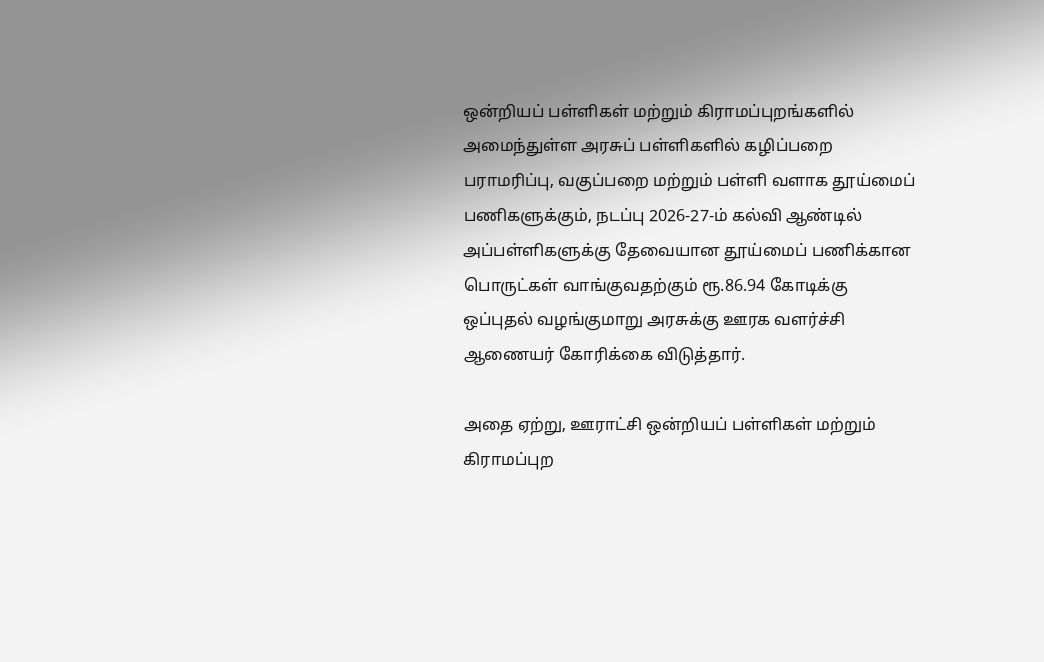ஒன்றியப் பள்ளிகள் மற்றும் கிராமப்புறங்களில் அமைந்துள்ள அரசுப் பள்ளிகளில் கழிப்பறை பராமரிப்பு, வகுப்பறை மற்றும் பள்ளி வளாக தூய்மைப் பணிகளுக்கும், நடப்பு 2026-27-ம் கல்வி ஆண்டில் அப்பள்ளிகளுக்கு தேவையான தூய்மைப் பணிக்கான பொருட்கள் வாங்குவதற்கும் ரூ.86.94 கோடிக்கு ஒப்புதல் வழங்குமாறு அரசுக்கு ஊரக வளர்ச்சி ஆணையர் கோரிக்கை விடுத்தார்.

அதை ஏற்று, ஊராட்சி ஒன்றியப் பள்ளிகள் மற்றும் கிராமப்புற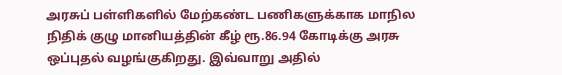அரசுப் பள்ளிகளில் மேற்கண்ட பணிகளுக்காக மாநில நிதிக் குழு மானியத்தின் கீழ் ரூ.86.94 கோடிக்கு அரசு ஒப்புதல் வழங்குகிறது. இவ்வாறு அதில்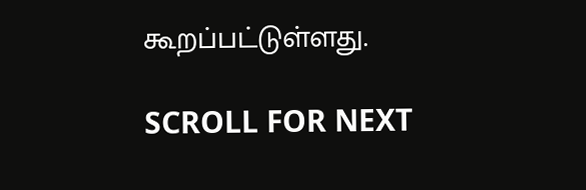கூறப்பட்டுள்ளது.

SCROLL FOR NEXT